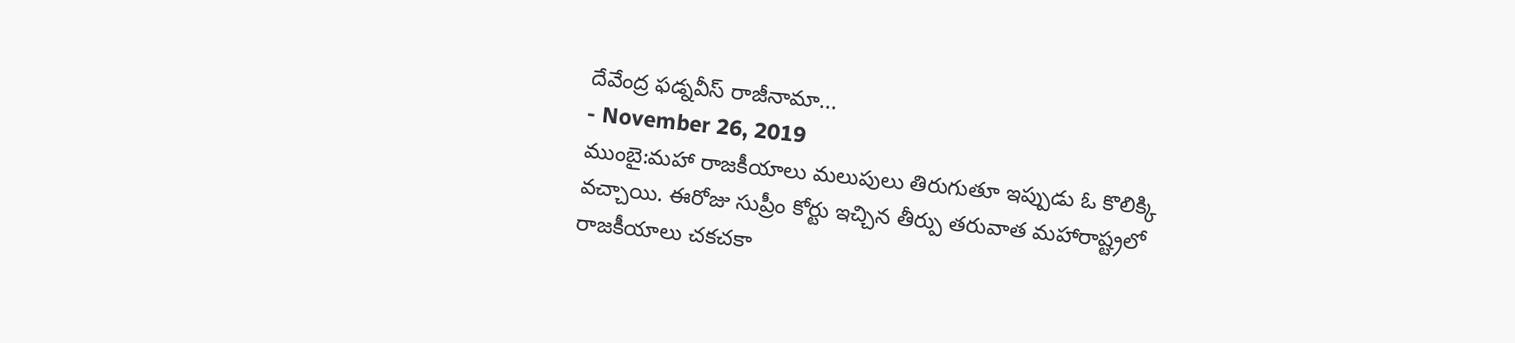దేవేంద్ర ఫడ్నవీస్ రాజీనామా...
- November 26, 2019
ముంబై:మహా రాజకీయాలు మలుపులు తిరుగుతూ ఇప్పుడు ఓ కొలిక్కి వచ్చాయి. ఈరోజు సుప్రీం కోర్టు ఇచ్చిన తీర్పు తరువాత మహారాష్ట్రలో రాజకీయాలు చకచకా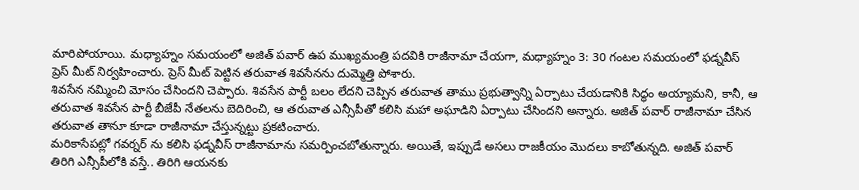మారిపోయాయి. మధ్యాహ్నం సమయంలో అజిత్ పవార్ ఉప ముఖ్యమంత్రి పదవికి రాజీనామా చేయగా, మధ్యాహ్నం 3: 30 గంటల సమయంలో ఫడ్నవీస్ ప్రెస్ మీట్ నిర్వహించారు. ప్రెస్ మీట్ పెట్టిన తరువాత శివసేనను దుమ్మెత్తి పోశారు.
శివసేన నమ్మించి మోసం చేసిందని చెప్పారు. శివసేన పార్టీ బలం లేదని చెప్పిన తరువాత తాము ప్రభుత్వాన్ని ఏర్పాటు చేయడానికి సిద్ధం అయ్యామని, కానీ, ఆ తరువాత శివసేన పార్టీ బీజేపీ నేతలను బెదిరించి, ఆ తరువాత ఎన్సీపీతో కలిసి మహా అఘాడిని ఏర్పాటు చేసిందని అన్నారు. అజిత్ పవార్ రాజీనామా చేసిన తరువాత తానూ కూడా రాజీనామా చేస్తున్నట్టు ప్రకటించారు.
మరికాసేపట్లో గవర్నర్ ను కలిసి ఫడ్నవీస్ రాజీనామాను సమర్పించబోతున్నారు. అయితే, ఇప్పుడే అసలు రాజకీయం మొదలు కాబోతున్నది. అజిత్ పవార్ తిరిగి ఎన్సీపీలోకి వస్తే.. తిరిగి ఆయనకు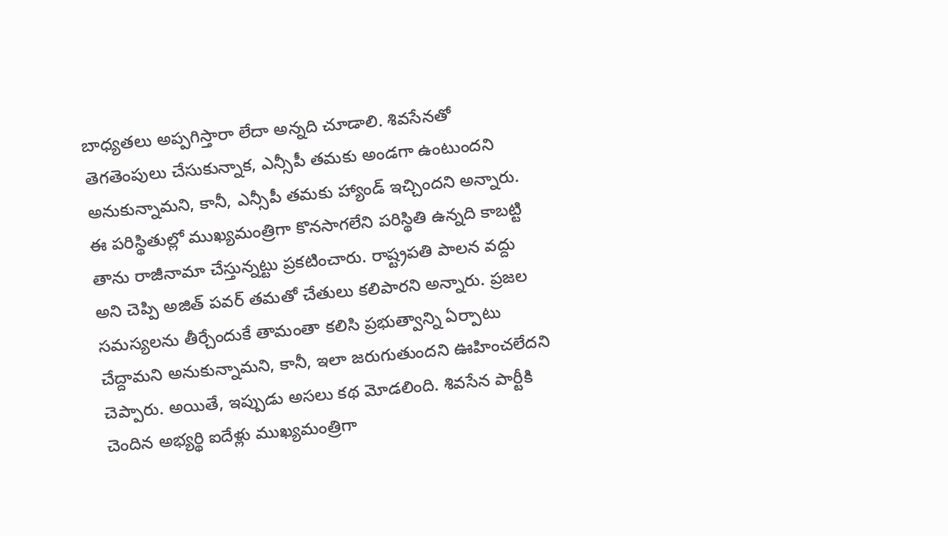బాధ్యతలు అప్పగిస్తారా లేదా అన్నది చూడాలి. శివసేనతో తెగతెంపులు చేసుకున్నాక, ఎన్సీపీ తమకు అండగా ఉంటుందని అనుకున్నామని, కానీ, ఎన్సీపీ తమకు హ్యాండ్ ఇచ్చిందని అన్నారు.
ఈ పరిస్థితుల్లో ముఖ్యమంత్రిగా కొనసాగలేని పరిస్థితి ఉన్నది కాబట్టి తాను రాజీనామా చేస్తున్నట్టు ప్రకటించారు. రాష్ట్రపతి పాలన వద్దు అని చెప్పి అజిత్ పవర్ తమతో చేతులు కలిపారని అన్నారు. ప్రజల సమస్యలను తీర్చేందుకే తామంతా కలిసి ప్రభుత్వాన్ని ఏర్పాటు చేద్దామని అనుకున్నామని, కానీ, ఇలా జరుగుతుందని ఊహించలేదని చెప్పారు. అయితే, ఇప్పుడు అసలు కథ మోడలింది. శివసేన పార్టీకి చెందిన అభ్యర్థి ఐదేళ్లు ముఖ్యమంత్రిగా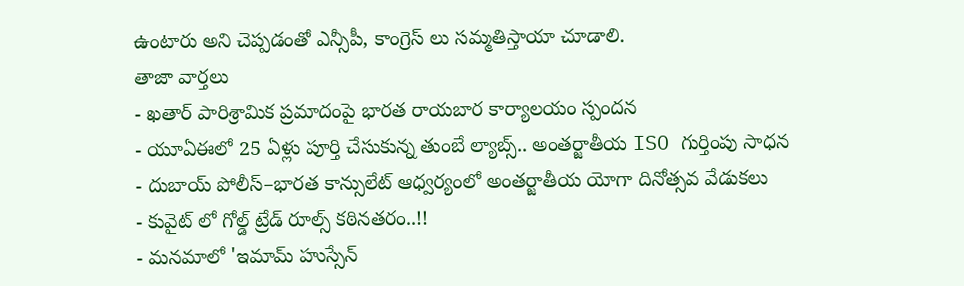ఉంటారు అని చెప్పడంతో ఎన్సీపీ, కాంగ్రెస్ లు సమ్మతిస్తాయా చూడాలి.
తాజా వార్తలు
- ఖతార్ పారిశ్రామిక ప్రమాదంపై భారత రాయబార కార్యాలయం స్పందన
- యూఏఈలో 25 ఏళ్లు పూర్తి చేసుకున్న తుంబే ల్యాబ్స్.. అంతర్జాతీయ ISO గుర్తింపు సాధన
- దుబాయ్ పోలీస్–భారత కాన్సులేట్ ఆధ్వర్యంలో అంతర్జాతీయ యోగా దినోత్సవ వేడుకలు
- కువైట్ లో గోల్డ్ ట్రేడ్ రూల్స్ కఠినతరం..!!
- మనమాలో 'ఇమామ్ హుస్సేన్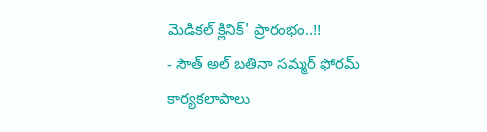మెడికల్ క్లినిక్' ప్రారంభం..!!
- సౌత్ అల్ బతినా సమ్మర్ ఫోరమ్ కార్యకలాపాలు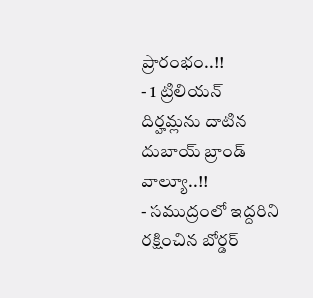ప్రారంభం..!!
- 1 ట్రిలియన్ దిర్హమ్లను దాటిన దుబాయ్ బ్రాండ్ వాల్యూ..!!
- సముద్రంలో ఇద్దరిని రక్షించిన బోర్డర్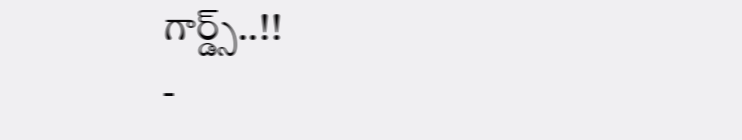గార్డ్స్..!!
-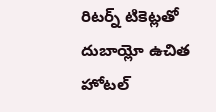రిటర్న్ టికెట్లతో దుబాయ్లో ఉచిత హోటల్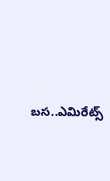బస..ఎమిరేట్స్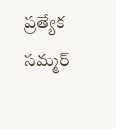ప్రత్యేక సమ్మర్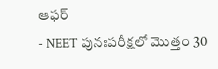ఆఫర్
- NEET పునఃపరీక్షలో మొత్తం 30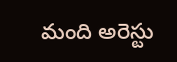మంది అరెస్టు